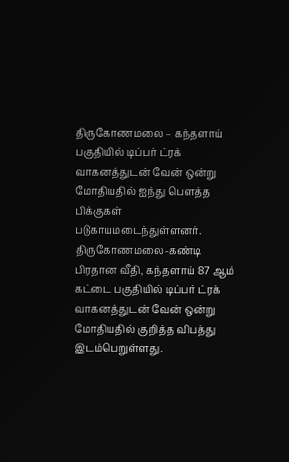திருகோணமலை – கந்தளாய் பகுதியில் டிப்பர் ட்ரக் வாகனத்துடன் வேன் ஒன்று மோதியதில் ஐந்து பௌத்த பிக்குகள் படுகாயமடைந்துள்ளனர்.
திருகோணமலை-கண்டி பிரதான வீதி, கந்தளாய் 87 ஆம் கட்டை பகுதியில் டிப்பர் ட்ரக் வாகனத்துடன் வேன் ஒன்று மோதியதில் குறித்த விபத்து இடம்பெறுள்ளது.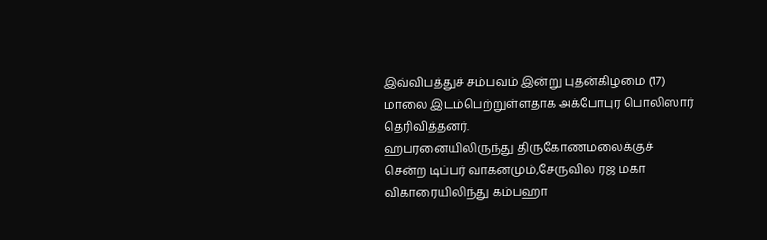இவ்விபத்துச் சம்பவம் இன்று புதன்கிழமை (17) மாலை இடம்பெற்றுள்ளதாக அக்போபுர பொலிஸார் தெரிவித்தனர்.
ஹபரனையிலிருந்து திருகோணமலைக்குச் சென்ற டிப்பர் வாகனமும்,சேருவில ரஜ மகா விகாரையிலிந்து கம்பஹா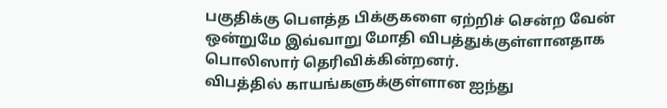பகுதிக்கு பௌத்த பிக்குகளை ஏற்றிச் சென்ற வேன் ஒன்றுமே இவ்வாறு மோதி விபத்துக்குள்ளானதாக பொலிஸார் தெரிவிக்கின்றனர்.
விபத்தில் காயங்களுக்குள்ளான ஐந்து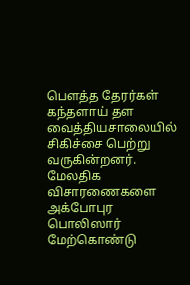பௌத்த தேரர்கள் கந்தளாய் தள வைத்தியசாலையில் சிகிச்சை பெற்று வருகின்றனர்.
மேலதிக விசாரணைகளை அக்போபுர பொலிஸார் மேற்கொண்டு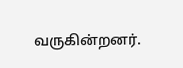வருகின்றனர்.